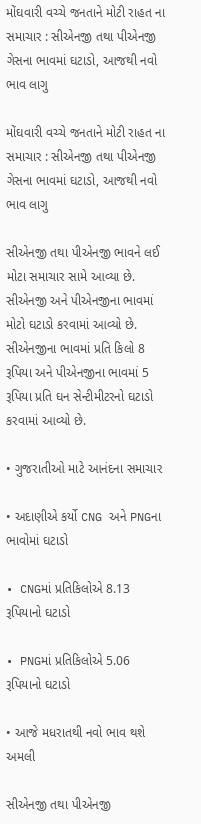મોંઘવારી વચ્ચે જનતાને મોટી રાહત ના સમાચાર : સીએનજી તથા પીએનજી ગેસના ભાવમાં ઘટાડો, આજથી નવો ભાવ લાગુ

મોંઘવારી વચ્ચે જનતાને મોટી રાહત ના સમાચાર : સીએનજી તથા પીએનજી ગેસના ભાવમાં ઘટાડો, આજથી નવો ભાવ લાગુ

સીએનજી તથા પીએનજી ભાવને લઈ મોટા સમાચાર સામે આવ્યા છે. સીએનજી અને પીએનજીના ભાવમાં મોટો ઘટાડો કરવામાં આવ્યો છે. સીએનજીના ભાવમાં પ્રતિ કિલો 8 રૂપિયા અને પીએનજીના ભાવમાં 5 રૂપિયા પ્રતિ ઘન સેન્ટીમીટરનો ઘટાડો કરવામાં આવ્યો છે.

• ગુજરાતીઓ માટે આનંદના સમાચાર

• અદાણીએ કર્યો CNG અને PNGના ભાવોમાં ઘટાડો

• CNGમાં પ્રતિકિલોએ 8.13 રૂપિયાનો ઘટાડો

• PNGમાં પ્રતિકિલોએ 5.06 રૂપિયાનો ઘટાડો

• આજે મધરાતથી નવો ભાવ થશે અમલી

સીએનજી તથા પીએનજી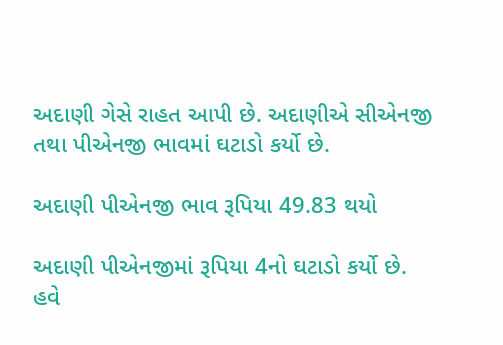અદાણી ગેસે રાહત આપી છે. અદાણીએ સીએનજી તથા પીએનજી ભાવમાં ઘટાડો કર્યો છે.

અદાણી પીએનજી ભાવ રૂપિયા 49.83 થયો

અદાણી પીએનજીમાં રૂપિયા 4નો ઘટાડો કર્યો છે. હવે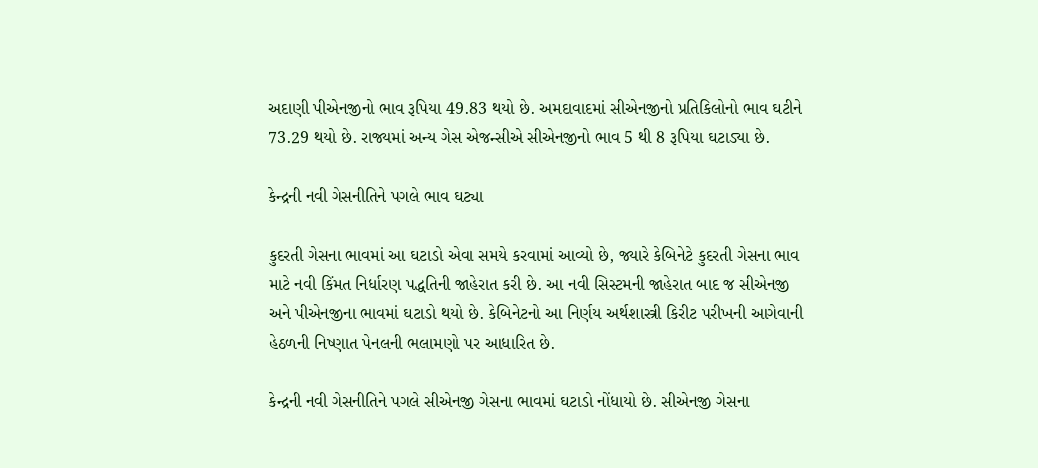અદાણી પીએનજીનો ભાવ રૂપિયા 49.83 થયો છે. અમદાવાદમાં સીએનજીનો પ્રતિકિલોનો ભાવ ઘટીને 73.29 થયો છે. રાજ્યમાં અન્ય ગેસ એજન્સીએ સીએનજીનો ભાવ 5 થી 8 રૂપિયા ઘટાડ્યા છે.

કેન્દ્રની નવી ગેસનીતિને પગલે ભાવ ઘટ્યા

કુદરતી ગેસના ભાવમાં આ ઘટાડો એવા સમયે કરવામાં આવ્યો છે, જ્યારે કેબિનેટે કુદરતી ગેસના ભાવ માટે નવી કિંમત નિર્ધારણ પદ્ધતિની જાહેરાત કરી છે. આ નવી સિસ્ટમની જાહેરાત બાદ જ સીએનજી અને પીએનજીના ભાવમાં ઘટાડો થયો છે. કેબિનેટનો આ નિર્ણય અર્થશાસ્ત્રી કિરીટ પરીખની આગેવાની હેઠળની નિષ્ણાત પેનલની ભલામણો પર આધારિત છે.

કેન્દ્રની નવી ગેસનીતિને પગલે સીએનજી ગેસના ભાવમાં ઘટાડો નોંધાયો છે. સીએનજી ગેસના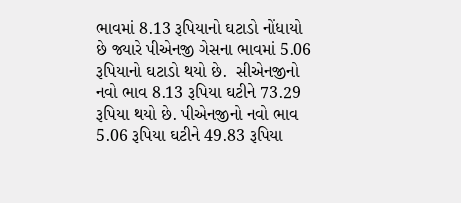ભાવમાં 8.13 રૂપિયાનો ઘટાડો નોંધાયો છે જ્યારે પીએનજી ગેસના ભાવમાં 5.06 રૂપિયાનો ઘટાડો થયો છે.  સીએનજીનો નવો ભાવ 8.13 રૂપિયા ઘટીને 73.29 રૂપિયા થયો છે. પીએનજીનો નવો ભાવ 5.06 રૂપિયા ઘટીને 49.83 રૂપિયા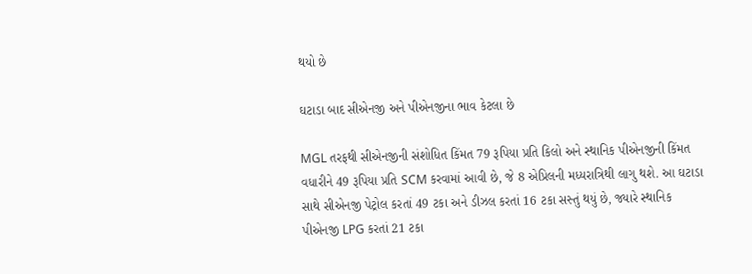થયો છે

ઘટાડા બાદ સીએનજી અને પીએનજીના ભાવ કેટલા છે

MGL તરફથી સીએનજીની સંશોધિત કિંમત 79 રૂપિયા પ્રતિ કિલો અને સ્થાનિક પીએનજીની કિંમત વધારીને 49 રૂપિયા પ્રતિ SCM કરવામાં આવી છે, જે 8 એપ્રિલની મધ્યરાત્રિથી લાગુ થશે. આ ઘટાડા સાથે સીએનજી પેટ્રોલ કરતાં 49 ટકા અને ડીઝલ કરતાં 16 ટકા સસ્તું થયું છે, જ્યારે સ્થાનિક પીએનજી LPG કરતાં 21 ટકા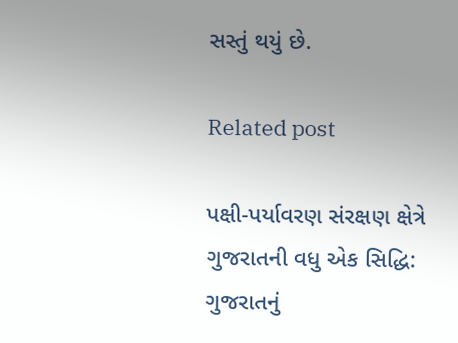સસ્તું થયું છે.

Related post

પક્ષી-પર્યાવરણ સંરક્ષણ ક્ષેત્રે ગુજરાતની વધુ એક સિદ્ધિ: ગુજરાતનું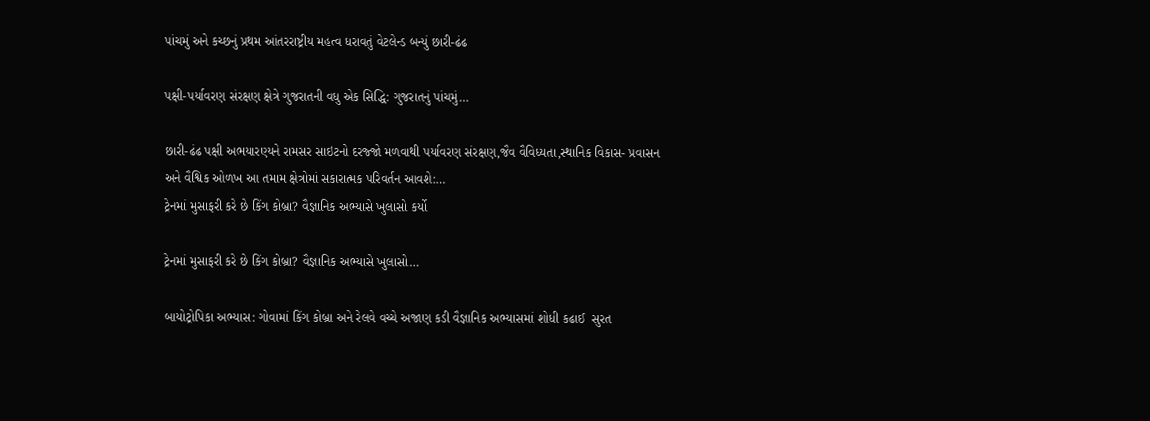પાંચમું અને કચ્છનું પ્રથમ આંતરરાષ્ટ્રીય મહત્વ ધરાવતું વેટલેન્ડ બન્યું છારી-ઢંઢ

પક્ષી-પર્યાવરણ સંરક્ષણ ક્ષેત્રે ગુજરાતની વધુ એક સિદ્ધિ: ગુજરાતનું પાંચમું…

છારી-ઢંઢ પક્ષી અભયારણ્યને રામસર સાઇટનો દરજ્જો મળવાથી પર્યાવરણ સંરક્ષણ,જૈવ વૈવિધ્યતા,સ્થાનિક વિકાસ- પ્રવાસન અને વૈશ્વિક ઓળખ આ તમામ ક્ષેત્રોમાં સકારાત્મક પરિવર્તન આવશે:…
ટ્રેનમાં મુસાફરી કરે છે કિંગ કોબ્રા? વૈજ્ઞાનિક અભ્યાસે ખુલાસો કર્યો

ટ્રેનમાં મુસાફરી કરે છે કિંગ કોબ્રા? વૈજ્ઞાનિક અભ્યાસે ખુલાસો…

બાયોટ્રોપિકા અભ્યાસ: ગોવામાં કિંગ કોબ્રા અને રેલવે વચ્ચે અજાણ કડી વૈજ્ઞાનિક અભ્યાસમાં શોધી કઢાઈ  સુરત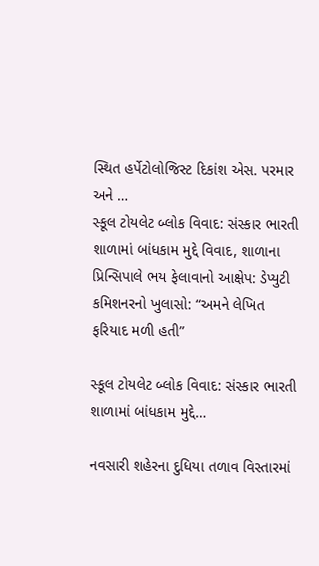સ્થિત હર્પેટોલોજિસ્ટ દિકાંશ એસ. પરમાર અને …
સ્કૂલ ટોયલેટ બ્લોક વિવાદ: સંસ્કાર ભારતી શાળામાં બાંધકામ મુદ્દે વિવાદ, શાળાના પ્રિન્સિપાલે ભય ફેલાવાનો આક્ષેપ: ડેપ્યુટી કમિશનરનો ખુલાસો: “અમને લેખિત ફરિયાદ મળી હતી”

સ્કૂલ ટોયલેટ બ્લોક વિવાદ: સંસ્કાર ભારતી શાળામાં બાંધકામ મુદ્દે…

નવસારી શહેરના દુધિયા તળાવ વિસ્તારમાં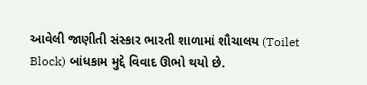આવેલી જાણીતી સંસ્કાર ભારતી શાળામાં શૌચાલય (Toilet Block) બાંધકામ મુદ્દે વિવાદ ઊભો થયો છે.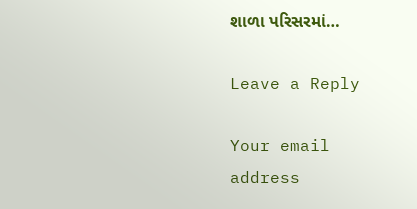શાળા પરિસરમાં…

Leave a Reply

Your email address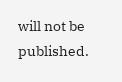will not be published.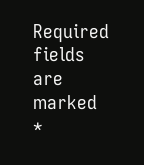Required fields are marked *